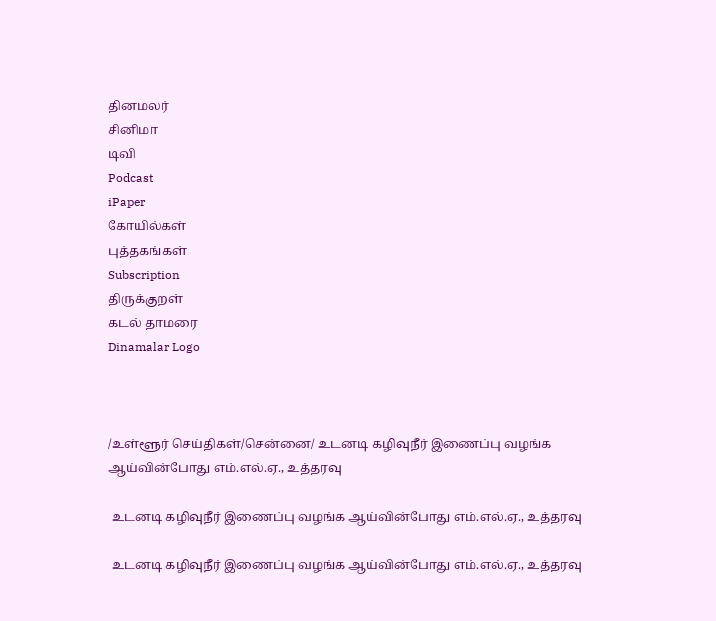தினமலர்
சினிமா
டிவி
Podcast
iPaper
கோயில்கள்
புத்தகங்கள்
Subscription
திருக்குறள்
கடல் தாமரை
Dinamalar Logo



/உள்ளூர் செய்திகள்/சென்னை/ உடனடி கழிவுநீர் இணைப்பு வழங்க ஆய்வின்போது எம்.எல்.ஏ., உத்தரவு

 உடனடி கழிவுநீர் இணைப்பு வழங்க ஆய்வின்போது எம்.எல்.ஏ., உத்தரவு

 உடனடி கழிவுநீர் இணைப்பு வழங்க ஆய்வின்போது எம்.எல்.ஏ., உத்தரவு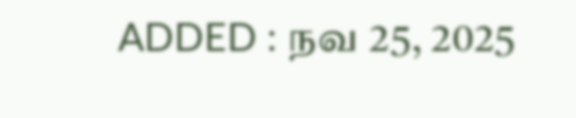ADDED : நவ 25, 2025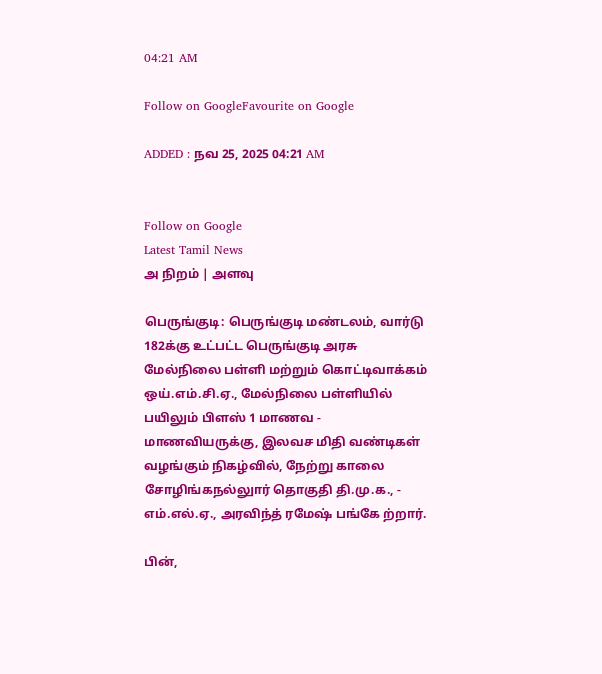04:21 AM

Follow on GoogleFavourite on Google

ADDED : நவ 25, 2025 04:21 AM


Follow on Google
Latest Tamil News
அ நிறம் | அளவு

பெருங்குடி: பெருங்குடி மண்டலம், வார்டு 182க்கு உட்பட்ட பெருங்குடி அரசு மேல்நிலை பள்ளி மற்றும் கொட்டிவாக்கம் ஒய்.எம்.சி.ஏ., மேல்நிலை பள்ளியில் பயிலும் பிளஸ் 1 மாணவ - மாணவியருக்கு, இலவச மிதி வண்டிகள் வழங்கும் நிகழ்வில், நேற்று காலை சோழிங்கநல்லுார் தொகுதி தி.மு.க., - எம்.எல்.ஏ., அரவிந்த் ரமேஷ் பங்கே ற்றார்.

பின்,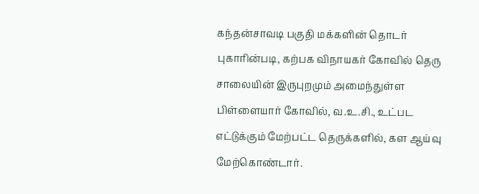கந்தன்சாவடி பகுதி மக்களின் தொடர் புகாரின்படி, கற்பக விநாயகர் கோவில் தெரு சாலையின் இருபுறமும் அமைந்துள்ள பிள்ளையார் கோவில், வ.உ.சி., உட்பட எட்டுக்கும் மேற்பட்ட தெருக்களில், கள ஆய்வு மேற்கொண்டார்.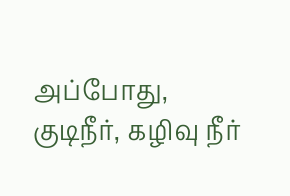அப்போது, குடிநீர், கழிவு நீர்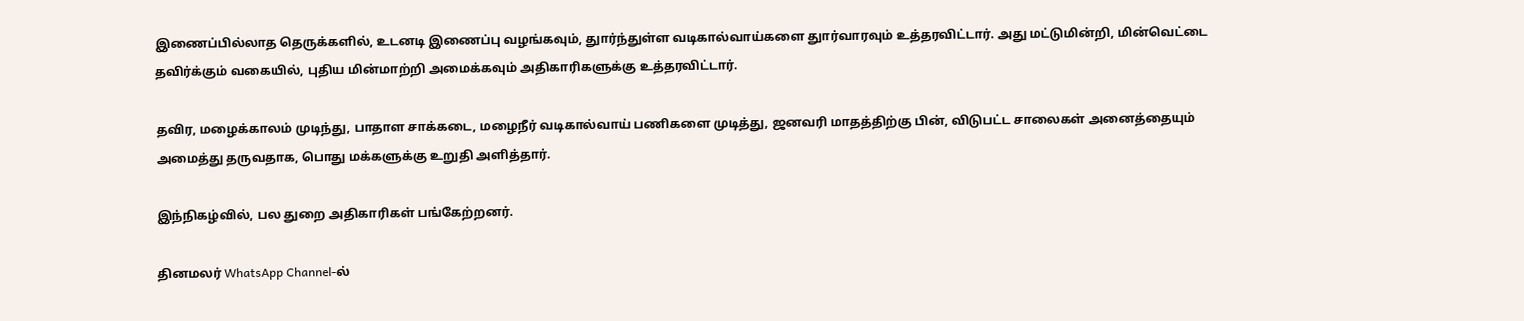இணைப்பில்லாத தெருக்களில், உடனடி இணைப்பு வழங்கவும், துார்ந்துள்ள வடிகால்வாய்களை துார்வாரவும் உத்தரவிட்டார். அது மட்டுமின்றி, மின்வெட்டை தவிர்க்கும் வகையில், புதிய மின்மாற்றி அமைக்கவும் அதிகாரிகளுக்கு உத்தரவிட்டார்.

தவிர, மழைக்காலம் முடிந்து, பாதாள சாக்கடை, மழைநீர் வடிகால்வாய் பணிகளை முடித்து, ஜனவரி மாதத்திற்கு பின், விடுபட்ட சாலைகள் அனைத்தையும் அமைத்து தருவதாக, பொது மக்களுக்கு உறுதி அளித்தார்.

இந்நிகழ்வில், பல துறை அதிகாரிகள் பங்கேற்றனர்.

தினமலர் WhatsApp Channel-ல்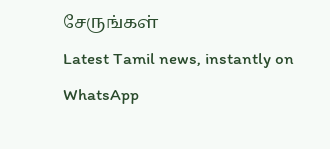சேருங்கள்
Latest Tamil news, instantly on WhatsApp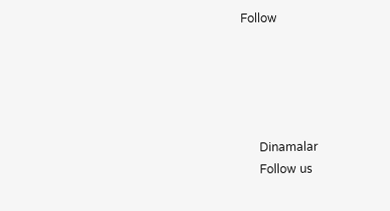Follow





      Dinamalar
      Follow us